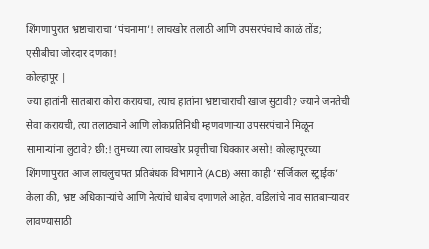शिंगणापुरात भ्रष्टाचाराचा ‘पंचनामा’! लाचखोर तलाठी आणि उपसरपंचाचे काळं तोंड; एसीबीचा जोरदार दणका!
कोल्हापूर |
ज्या हातांनी सातबारा कोरा करायचा, त्याच हातांना भ्रष्टाचाराची खाज सुटावी? ज्याने जनतेची सेवा करायची, त्या तलाठ्याने आणि लोकप्रतिनिधी म्हणवणाऱ्या उपसरपंचाने मिळून सामान्यांना लुटावे? छी:! तुमच्या त्या लाचखोर प्रवृत्तीचा धिक्कार असो! कोल्हापूरच्या शिंगणापुरात आज लाचलुचपत प्रतिबंधक विभागाने (ACB) असा काही ‘सर्जिकल स्ट्राईक’ केला की, भ्रष्ट अधिकाऱ्यांचे आणि नेत्यांचे धाबेच दणाणले आहेत. वडिलांचे नाव सातबाऱ्यावर लावण्यासाठी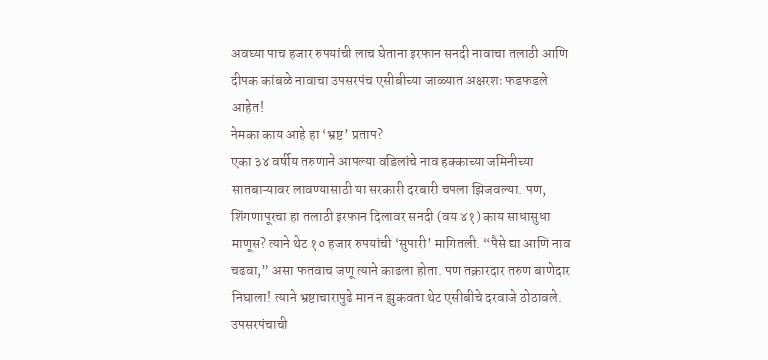अवघ्या पाच हजार रुपयांची लाच घेताना इरफान सनदी नावाचा तलाठी आणि दीपक कांबळे नावाचा उपसरपंच एसीबीच्या जाळ्यात अक्षरशः फडफडले आहेत!
नेमका काय आहे हा ‘भ्रष्ट’ प्रताप?
एका ३४ वर्षीय तरुणाने आपल्या वडिलांचे नाव हक्काच्या जमिनीच्या सातबाऱ्यावर लावण्यासाठी या सरकारी दरबारी चपला झिजवल्या. पण, शिंगणापूरचा हा तलाठी इरफान दिलावर सनदी (वय ४१) काय साधासुधा माणूस? त्याने थेट १० हजार रुपयांची ‘सुपारी’ मागितली. “पैसे द्या आणि नाव चढवा,” असा फतवाच जणू त्याने काढला होता. पण तक्रारदार तरुण बाणेदार निघाला! त्याने भ्रष्टाचारापुढे मान न झुकवता थेट एसीबीचे दरवाजे ठोठावले.
उपसरपंचाची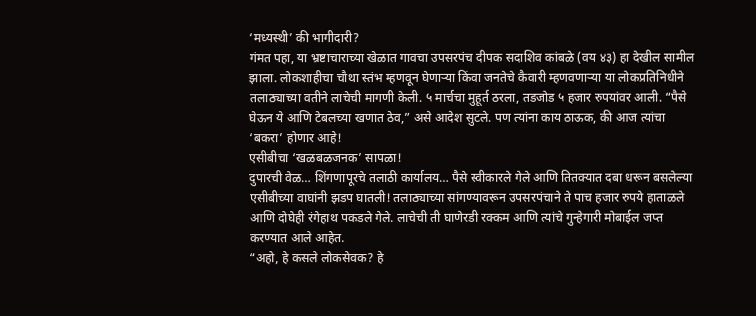‘मध्यस्थी’ की भागीदारी?
गंमत पहा, या भ्रष्टाचाराच्या खेळात गावचा उपसरपंच दीपक सदाशिव कांबळे (वय ४३) हा देखील सामील झाला. लोकशाहीचा चौथा स्तंभ म्हणवून घेणाऱ्या किंवा जनतेचे कैवारी म्हणवणाऱ्या या लोकप्रतिनिधीने तलाठ्याच्या वतीने लाचेची मागणी केली. ५ मार्चचा मुहूर्त ठरला, तडजोड ५ हजार रुपयांवर आली. “पैसे घेऊन ये आणि टेबलच्या खणात ठेव,” असे आदेश सुटले. पण त्यांना काय ठाऊक, की आज त्यांचा ‘बकरा’ होणार आहे!
एसीबीचा ‘खळबळजनक’ सापळा!
दुपारची वेळ… शिंगणापूरचे तलाठी कार्यालय… पैसे स्वीकारले गेले आणि तितक्यात दबा धरून बसलेल्या एसीबीच्या वाघांनी झडप घातली! तलाठ्याच्या सांगण्यावरून उपसरपंचाने ते पाच हजार रुपये हाताळले आणि दोघेही रंगेहाथ पकडले गेले. लाचेची ती घाणेरडी रक्कम आणि त्यांचे गुन्हेगारी मोबाईल जप्त करण्यात आले आहेत.
“अहो, हे कसले लोकसेवक? हे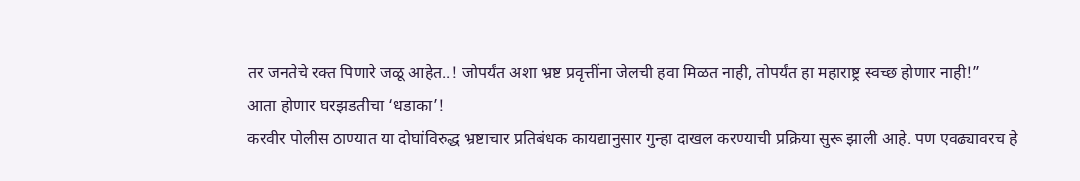तर जनतेचे रक्त पिणारे जळू आहेत..! जोपर्यंत अशा भ्रष्ट प्रवृत्तींना जेलची हवा मिळत नाही, तोपर्यंत हा महाराष्ट्र स्वच्छ होणार नाही!”
आता होणार घरझडतीचा ‘धडाका’!
करवीर पोलीस ठाण्यात या दोघांविरुद्ध भ्रष्टाचार प्रतिबंधक कायद्यानुसार गुन्हा दाखल करण्याची प्रक्रिया सुरू झाली आहे. पण एवढ्यावरच हे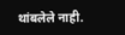थांबलेले नाही.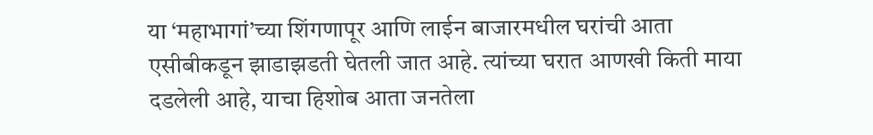या ‘महाभागां’च्या शिंगणापूर आणि लाईन बाजारमधील घरांची आता एसीबीकडून झाडाझडती घेतली जात आहे. त्यांच्या घरात आणखी किती माया दडलेली आहे, याचा हिशोब आता जनतेला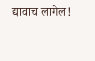द्यावाच लागेल!